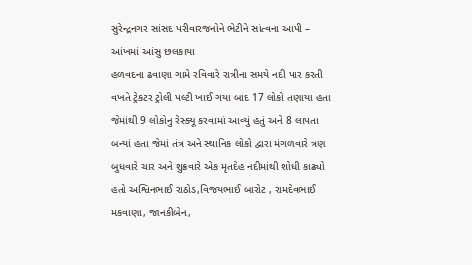સુરેન્દ્રનગર સાંસદ પરીવારજનોને ભેટીને સાંત્વના આપી – આંખમાં આંસુ છલકાયા
હળવદના ઢવાણા ગામે રવિવારે રાત્રીના સમયે નદી પાર કરતી વખતે ટ્રેકટર ટ્રોલી પલ્ટી ખાઈ ગયા બાદ 17 લોકો તણાયા હતા જેમાંથી 9 લોકોનુ રેસ્ક્યૂ કરવામાં આવ્યું હતું અને 8 લાપતા બન્યાં હતા જેમાં તંત્ર અને સ્થાનિક લોકો દ્વારા મંગળવારે ત્રણ બુધવારે ચાર અને શુક્રવારે એક મૃતદેહ નદીમાંથી શોધી કાઢ્યો હતો અશ્વિનભાઈ રાઠોડ,વિજયભાઈ બારોટ , રામદેવભાઈ મકવાણા, જાનકીબેન,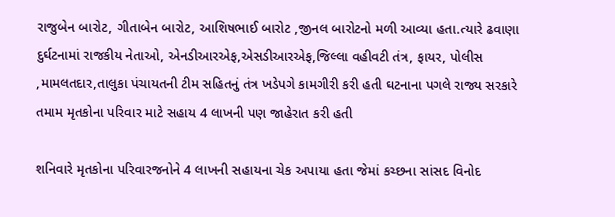રાજુબેન બારોટ, ગીતાબેન બારોટ, આશિષભાઈ બારોટ ,જીનલ બારોટનો મળી આવ્યા હતા.ત્યારે ઢવાણા દુર્ઘટનામાં રાજકીય નેતાઓ, એનડીઆરએફ,એસડીઆરએફ,જિલ્લા વહીવટી તંત્ર, ફાયર, પોલીસ ,મામલતદાર,તાલુકા પંચાયતની ટીમ સહિતનું તંત્ર ખડેપગે કામગીરી કરી હતી ઘટનાના પગલે રાજ્ય સરકારે તમામ મૃતકોના પરિવાર માટે સહાય 4 લાખની પણ જાહેરાત કરી હતી

શનિવારે મૃતકોના પરિવારજનોને 4 લાખની સહાયના ચેક અપાયા હતા જેમાં કચ્છના સાંસદ વિનોદ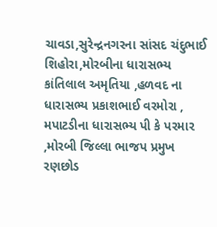ચાવડા,સુરેન્દ્રનગરના સાંસદ ચંદુભાઈ શિહોરા,મોરબીના ધારાસભ્ય કાંતિલાલ અમૃતિયા ,હળવદ ના ધારાસભ્ય પ્રકાશભાઈ વરમોરા , મપાટડીના ધારાસભ્ય પી કે પરમાર ,મોરબી જિલ્લા ભાજપ પ્રમુખ રણછોડ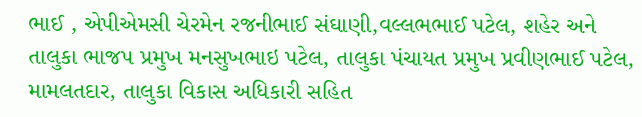ભાઈ , એપીએમસી ચેરમેન રજનીભાઈ સંઘાણી,વલ્લભભાઈ પટેલ, શહેર અને તાલુકા ભાજપ પ્રમુખ મનસુખભાઇ પટેલ, તાલુકા પંચાયત પ્રમુખ પ્રવીણભાઈ પટેલ, મામલતદાર, તાલુકા વિકાસ અધિકારી સહિત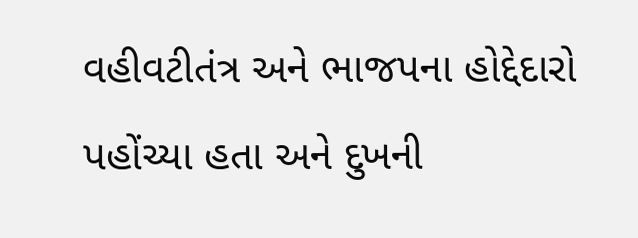વહીવટીતંત્ર અને ભાજપના હોદ્દેદારો પહોંચ્યા હતા અને દુખની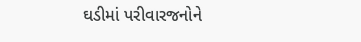ઘડીમાં પરીવારજનોને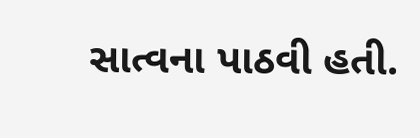સાત્વના પાઠવી હતી.